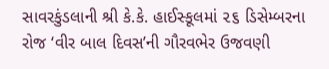સાવરકુંડલાની શ્રી કે.કે. હાઈસ્કૂલમાં ૨૬ ડિસેમ્બરના રોજ ‘વીર બાલ દિવસ’ની ગૌરવભેર ઉજવણી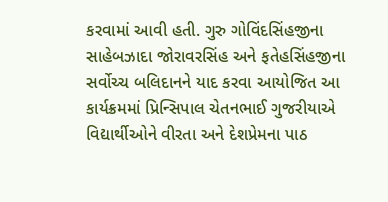કરવામાં આવી હતી. ગુરુ ગોવિંદસિંહજીના સાહેબઝાદા જોરાવરસિંહ અને ફતેહસિંહજીના સર્વોચ્ચ બલિદાનને યાદ કરવા આયોજિત આ કાર્યક્રમમાં પ્રિન્સિપાલ ચેતનભાઈ ગુજરીયાએ વિદ્યાર્થીઓને વીરતા અને દેશપ્રેમના પાઠ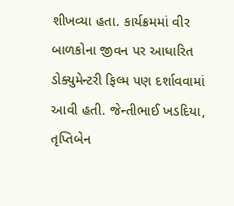શીખવ્યા હતા. કાર્યક્રમમાં વીર બાળકોના જીવન પર આધારિત ડોક્યુમેન્ટરી ફિલ્મ પણ દર્શાવવામાં આવી હતી. જેન્તીભાઈ ખડદિયા, તૃપ્તિબેન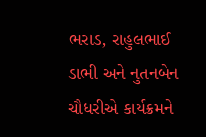ભરાડ, રાહુલભાઈ ડાભી અને નુતનબેન ચૌધરીએ કાર્યક્રમને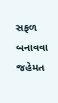સફળ બનાવવા જહેમત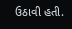ઉઠાવી હતી.